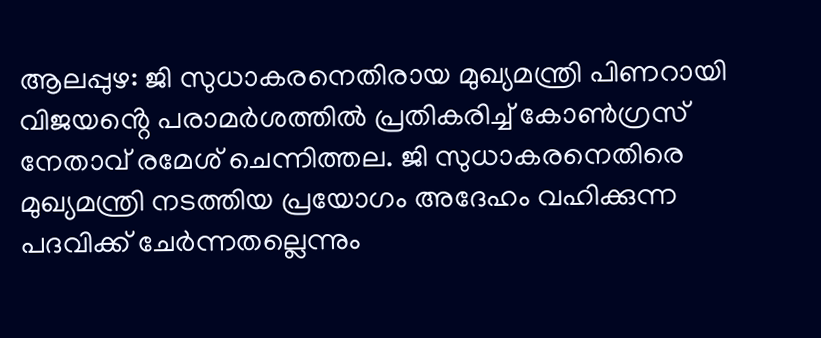ആലപ്പുഴ: ജി സുധാകരനെതിരായ മുഖ്യമന്ത്രി പിണറായി വിജയൻ്റെ പരാമർശത്തിൽ പ്രതികരിച്ച് കോൺഗ്രസ് നേതാവ് രമേശ് ചെന്നിത്തല. ജി സുധാകരനെതിരെ മുഖ്യമന്ത്രി നടത്തിയ പ്രയോഗം അദേഹം വഹിക്കുന്ന പദവിക്ക് ചേർന്നതല്ലെന്നും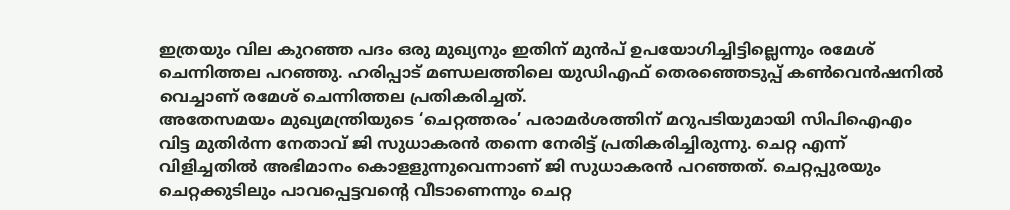ഇത്രയും വില കുറഞ്ഞ പദം ഒരു മുഖ്യനും ഇതിന് മുൻപ് ഉപയോഗിച്ചിട്ടില്ലെന്നും രമേശ് ചെന്നിത്തല പറഞ്ഞു. ഹരിപ്പാട് മണ്ഡലത്തിലെ യുഡിഎഫ് തെരഞ്ഞെടുപ്പ് കൺവെൻഷനിൽ വെച്ചാണ് രമേശ് ചെന്നിത്തല പ്രതികരിച്ചത്.
അതേസമയം മുഖ്യമന്ത്രിയുടെ ‘ചെറ്റത്തരം’ പരാമർശത്തിന് മറുപടിയുമായി സിപിഐഎം വിട്ട മുതിർന്ന നേതാവ് ജി സുധാകരൻ തന്നെ നേരിട്ട് പ്രതികരിച്ചിരുന്നു. ചെറ്റ എന്ന് വിളിച്ചതിൽ അഭിമാനം കൊളളുന്നുവെന്നാണ് ജി സുധാകരൻ പറഞ്ഞത്. ചെറ്റപ്പുരയും ചെറ്റക്കുടിലും പാവപ്പെട്ടവന്റെ വീടാണെന്നും ചെറ്റ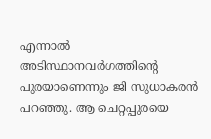എന്നാൽ അടിസ്ഥാനവർഗത്തിന്റെ പുരയാണെന്നും ജി സുധാകരൻ പറഞ്ഞു. ആ ചെറ്റപ്പുരയെ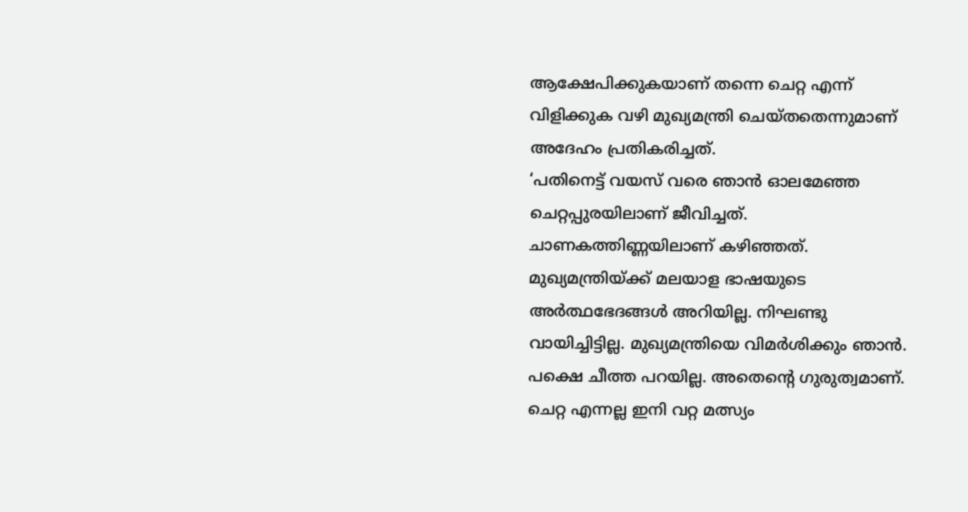ആക്ഷേപിക്കുകയാണ് തന്നെ ചെറ്റ എന്ന് വിളിക്കുക വഴി മുഖ്യമന്ത്രി ചെയ്തതെന്നുമാണ് അദേഹം പ്രതികരിച്ചത്.
‘പതിനെട്ട് വയസ് വരെ ഞാൻ ഓലമേഞ്ഞ ചെറ്റപ്പുരയിലാണ് ജീവിച്ചത്. ചാണകത്തിണ്ണയിലാണ് കഴിഞ്ഞത്. മുഖ്യമന്ത്രിയ്ക്ക് മലയാള ഭാഷയുടെ അർത്ഥഭേദങ്ങൾ അറിയില്ല. നിഘണ്ടു വായിച്ചിട്ടില്ല. മുഖ്യമന്ത്രിയെ വിമർശിക്കും ഞാൻ. പക്ഷെ ചീത്ത പറയില്ല. അതെന്റെ ഗുരുത്വമാണ്. ചെറ്റ എന്നല്ല ഇനി വറ്റ മത്സ്യം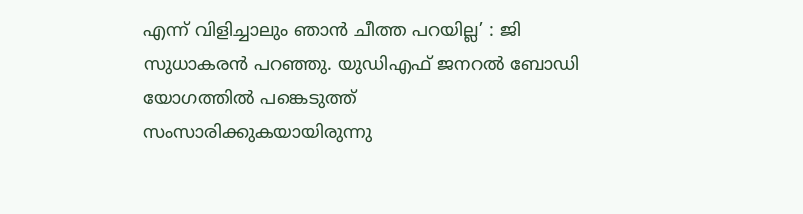എന്ന് വിളിച്ചാലും ഞാൻ ചീത്ത പറയില്ല’ : ജി സുധാകരൻ പറഞ്ഞു. യുഡിഎഫ് ജനറൽ ബോഡി യോഗത്തിൽ പങ്കെടുത്ത് സംസാരിക്കുകയായിരുന്നു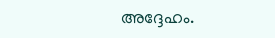അദ്ദേഹം.